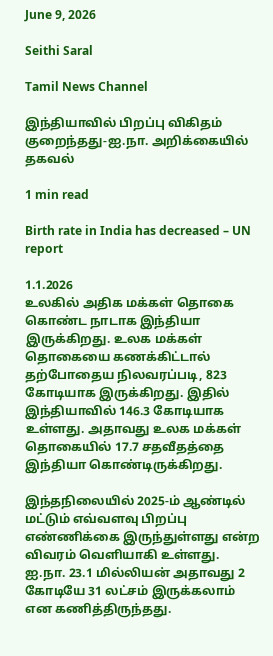June 9, 2026

Seithi Saral

Tamil News Channel

இந்தியாவில் பிறப்பு விகிதம் குறைந்தது-ஐ.நா. அறிக்கையில் தகவல்

1 min read

Birth rate in India has decreased – UN report

1.1.2026
உலகில் அதிக மக்கள் தொகை கொண்ட நாடாக இந்தியா இருக்கிறது. உலக மக்கள் தொகையை கணக்கிட்டால் தற்போதைய நிலவரப்படி, 823 கோடியாக இருக்கிறது. இதில் இந்தியாவில் 146.3 கோடியாக உள்ளது. அதாவது உலக மக்கள் தொகையில் 17.7 சதவீதத்தை இந்தியா கொண்டிருக்கிறது.

இந்தநிலையில் 2025-ம் ஆண்டில் மட்டும் எவ்வளவு பிறப்பு எண்ணிக்கை இருந்துள்ளது என்ற விவரம் வெளியாகி உள்ளது. ஐ.நா. 23.1 மில்லியன் அதாவது 2 கோடியே 31 லட்சம் இருக்கலாம் என கணித்திருந்தது.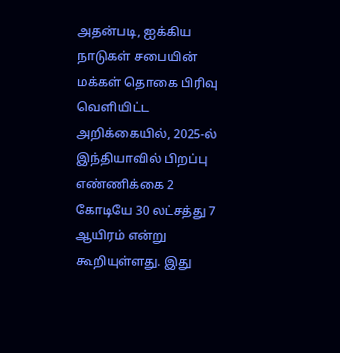அதன்படி, ஐக்கிய நாடுகள் சபையின் மக்கள் தொகை பிரிவு வெளியிட்ட அறிக்கையில், 2025-ல் இந்தியாவில் பிறப்பு எண்ணிக்கை 2 கோடியே 30 லட்சத்து 7 ஆயிரம் என்று கூறியுள்ளது. இது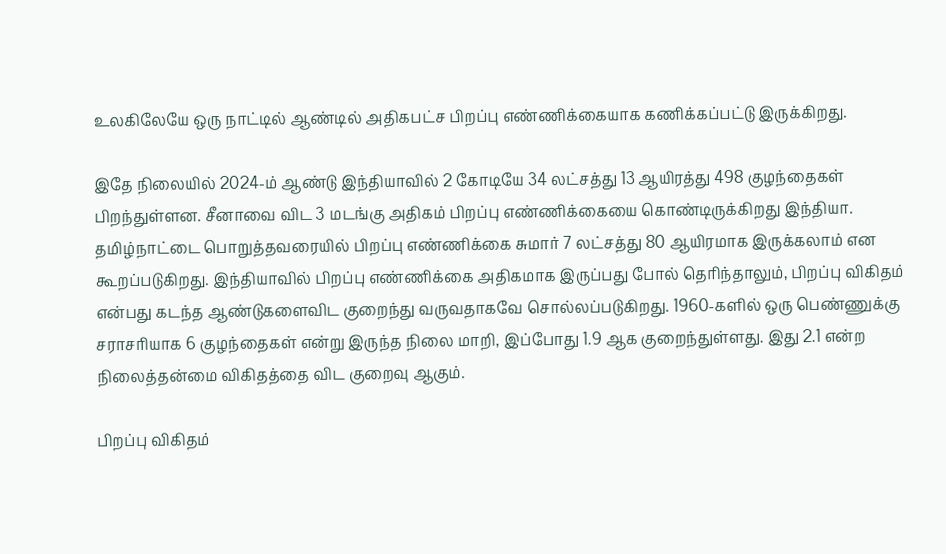உலகிலேயே ஒரு நாட்டில் ஆண்டில் அதிகபட்ச பிறப்பு எண்ணிக்கையாக கணிக்கப்பட்டு இருக்கிறது.

இதே நிலையில் 2024-ம் ஆண்டு இந்தியாவில் 2 கோடியே 34 லட்சத்து 13 ஆயிரத்து 498 குழந்தைகள் பிறந்துள்ளன. சீனாவை விட 3 மடங்கு அதிகம் பிறப்பு எண்ணிக்கையை கொண்டிருக்கிறது இந்தியா. தமிழ்நாட்டை பொறுத்தவரையில் பிறப்பு எண்ணிக்கை சுமார் 7 லட்சத்து 80 ஆயிரமாக இருக்கலாம் என கூறப்படுகிறது. இந்தியாவில் பிறப்பு எண்ணிக்கை அதிகமாக இருப்பது போல் தெரிந்தாலும், பிறப்பு விகிதம் என்பது கடந்த ஆண்டுகளைவிட குறைந்து வருவதாகவே சொல்லப்படுகிறது. 1960-களில் ஒரு பெண்ணுக்கு சராசரியாக 6 குழந்தைகள் என்று இருந்த நிலை மாறி, இப்போது 1.9 ஆக குறைந்துள்ளது. இது 2.1 என்ற நிலைத்தன்மை விகிதத்தை விட குறைவு ஆகும்.

பிறப்பு விகிதம்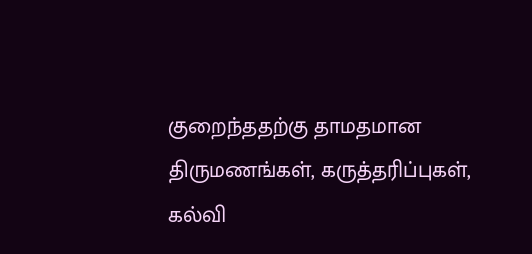குறைந்ததற்கு தாமதமான திருமணங்கள், கருத்தரிப்புகள், கல்வி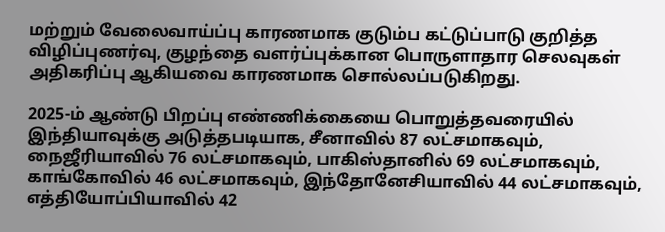மற்றும் வேலைவாய்ப்பு காரணமாக குடும்ப கட்டுப்பாடு குறித்த விழிப்புணர்வு, குழந்தை வளர்ப்புக்கான பொருளாதார செலவுகள் அதிகரிப்பு ஆகியவை காரணமாக சொல்லப்படுகிறது.

2025-ம் ஆண்டு பிறப்பு எண்ணிக்கையை பொறுத்தவரையில் இந்தியாவுக்கு அடுத்தபடியாக, சீனாவில் 87 லட்சமாகவும், நைஜீரியாவில் 76 லட்சமாகவும், பாகிஸ்தானில் 69 லட்சமாகவும், காங்கோவில் 46 லட்சமாகவும், இந்தோனேசியாவில் 44 லட்சமாகவும், எத்தியோப்பியாவில் 42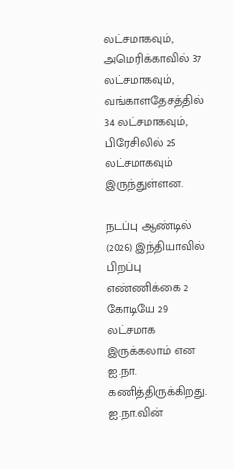லட்சமாகவும், அமெரிக்காவில் 37 லட்சமாகவும், வங்காளதேசத்தில் 34 லட்சமாகவும், பிரேசிலில் 25 லட்சமாகவும் இருந்துள்ளன.

நடப்பு ஆண்டில் (2026) இந்தியாவில் பிறப்பு எண்ணிக்கை 2 கோடியே 29 லட்சமாக இருக்கலாம் என ஐ.நா. கணித்திருக்கிறது. ஐ.நா.வின்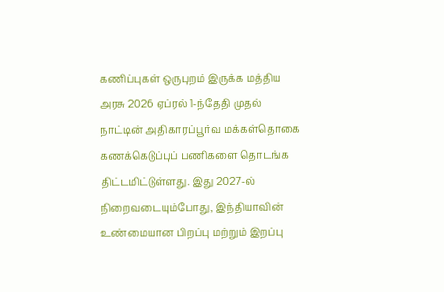கணிப்புகள் ஒருபுறம் இருக்க மத்திய அரசு 2026 ஏப்ரல் 1-ந்தேதி முதல் நாட்டின் அதிகாரப்பூர்வ மக்கள்தொகை கணக்கெடுப்புப் பணிகளை தொடங்க திட்டமிட்டுள்ளது. இது 2027-ல் நிறைவடையும்போது, இந்தியாவின் உண்மையான பிறப்பு மற்றும் இறப்பு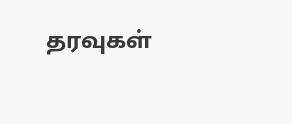தரவுகள்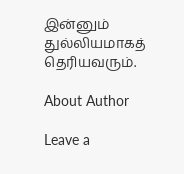இன்னும் துல்லியமாகத் தெரியவரும்.

About Author

Leave a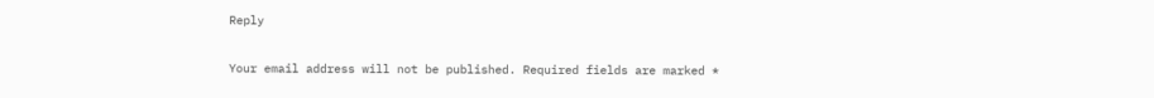Reply

Your email address will not be published. Required fields are marked *